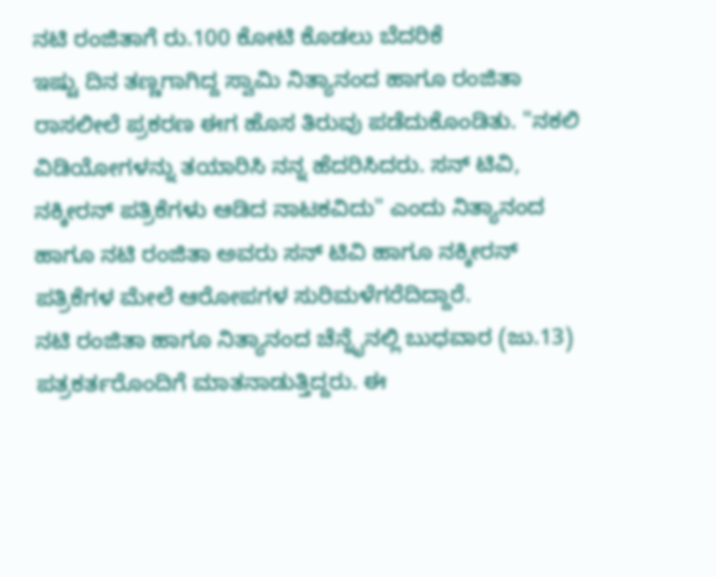ನಟಿ ರಂಜಿತಾಗೆ ರು.100 ಕೋಟಿ ಕೊಡಲು ಬೆದರಿಕೆ
ಇಷ್ಟು ದಿನ ತಣ್ಣಗಾಗಿದ್ದ ಸ್ವಾಮಿ ನಿತ್ಯಾನಂದ ಹಾಗೂ ರಂಜಿತಾ ರಾಸಲೀಲೆ ಪ್ರಕರಣ ಈಗ ಹೊಸ ತಿರುವು ಪಡೆದುಕೊಂಡಿತು. "ನಕಲಿ ವಿಡಿಯೋಗಳನ್ನು ತಯಾರಿಸಿ ನನ್ನ ಹೆದರಿಸಿದರು. ಸನ್ ಟಿವಿ, ನಕ್ಕೀರನ್ ಪತ್ರಿಕೆಗಳು ಆಡಿದ ನಾಟಕವಿದು" ಎಂದು ನಿತ್ಯಾನಂದ ಹಾಗೂ ನಟಿ ರಂಜಿತಾ ಅವರು ಸನ್ ಟಿವಿ ಹಾಗೂ ನಕ್ಕೀರನ್ ಪತ್ರಿಕೆಗಳ ಮೇಲೆ ಆರೋಪಗಳ ಸುರಿಮಳೆಗರೆದಿದ್ದಾರೆ.
ನಟಿ ರಂಜಿತಾ ಹಾಗೂ ನಿತ್ಯಾನಂದ ಚೆನ್ನೈನಲ್ಲಿ ಬುಧವಾರ (ಜು.13) ಪತ್ರಕರ್ತರೊಂದಿಗೆ ಮಾತನಾಡುತ್ತಿದ್ದರು. ಈ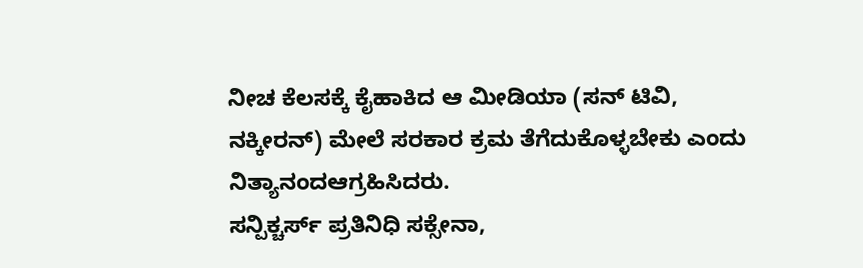ನೀಚ ಕೆಲಸಕ್ಕೆ ಕೈಹಾಕಿದ ಆ ಮೀಡಿಯಾ (ಸನ್ ಟಿವಿ, ನಕ್ಕೀರನ್) ಮೇಲೆ ಸರಕಾರ ಕ್ರಮ ತೆಗೆದುಕೊಳ್ಳಬೇಕು ಎಂದು ನಿತ್ಯಾನಂದಆಗ್ರಹಿಸಿದರು.
ಸನ್ಪಿಕ್ಚರ್ಸ್ ಪ್ರತಿನಿಧಿ ಸಕ್ಸೇನಾ,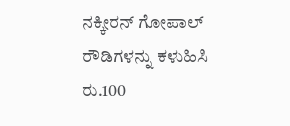ನಕ್ಕೀರನ್ ಗೋಪಾಲ್ ರೌಡಿಗಳನ್ನು ಕಳುಹಿಸಿ ರು.100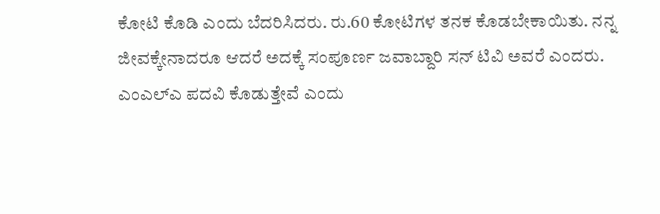ಕೋಟಿ ಕೊಡಿ ಎಂದು ಬೆದರಿಸಿದರು. ರು.60 ಕೋಟಿಗಳ ತನಕ ಕೊಡಬೇಕಾಯಿತು. ನನ್ನ ಜೀವಕ್ಕೇನಾದರೂ ಆದರೆ ಅದಕ್ಕೆ ಸಂಪೂರ್ಣ ಜವಾಬ್ದಾರಿ ಸನ್ ಟಿವಿ ಅವರೆ ಎಂದರು.
ಎಂಎಲ್ಎ ಪದವಿ ಕೊಡುತ್ತೇವೆ ಎಂದು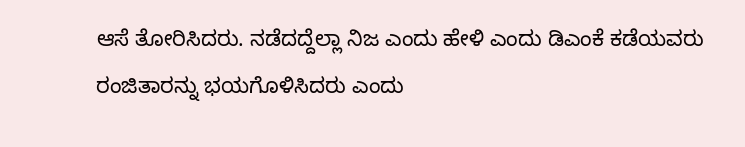ಆಸೆ ತೋರಿಸಿದರು. ನಡೆದದ್ದೆಲ್ಲಾ ನಿಜ ಎಂದು ಹೇಳಿ ಎಂದು ಡಿಎಂಕೆ ಕಡೆಯವರು ರಂಜಿತಾರನ್ನು ಭಯಗೊಳಿಸಿದರು ಎಂದು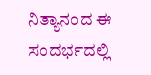ನಿತ್ಯಾನಂದ ಈ ಸಂದರ್ಭದಲ್ಲಿ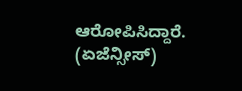ಆರೋಪಿಸಿದ್ದಾರೆ. (ಏಜೆನ್ಸೀಸ್)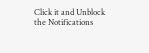Click it and Unblock the Notifications